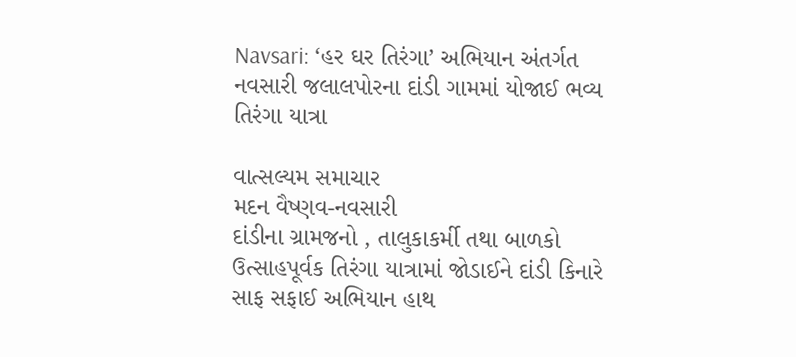Navsari: ‘હર ઘર તિરંગા’ અભિયાન અંતર્ગત નવસારી જલાલપોરના દાંડી ગામમાં યોજાઈ ભવ્ય તિરંગા યાત્રા

વાત્સલ્યમ સમાચાર
મદન વૈષ્ણવ-નવસારી
દાંડીના ગ્રામજનો , તાલુકાકર્મી તથા બાળકો ઉત્સાહપૂર્વક તિરંગા યાત્રામાં જોડાઈને દાંડી કિનારે સાફ સફાઈ અભિયાન હાથ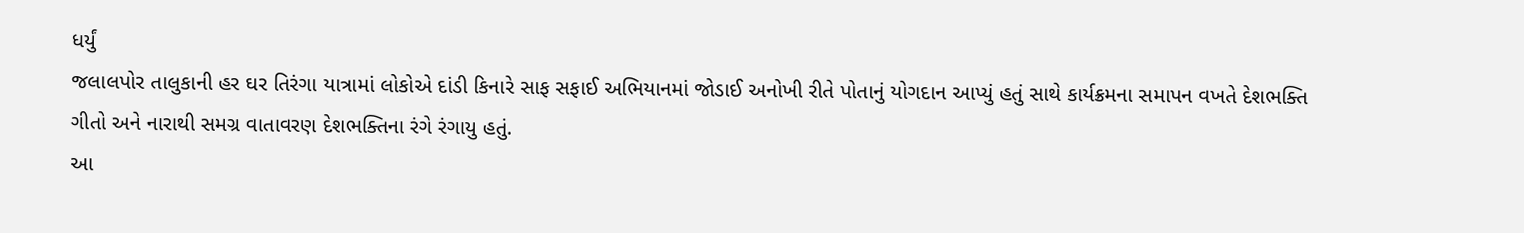ધર્યું
જલાલપોર તાલુકાની હર ઘર તિરંગા યાત્રામાં લોકોએ દાંડી કિનારે સાફ સફાઈ અભિયાનમાં જોડાઈ અનોખી રીતે પોતાનું યોગદાન આપ્યું હતું સાથે કાર્યક્રમના સમાપન વખતે દેશભક્તિ ગીતો અને નારાથી સમગ્ર વાતાવરણ દેશભક્તિના રંગે રંગાયુ હતું.
આ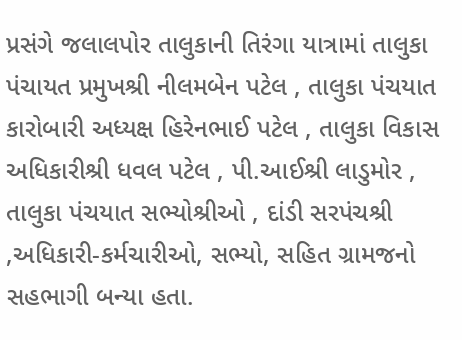પ્રસંગે જલાલપોર તાલુકાની તિરંગા યાત્રામાં તાલુકા પંચાયત પ્રમુખશ્રી નીલમબેન પટેલ , તાલુકા પંચયાત કારોબારી અધ્યક્ષ હિરેનભાઈ પટેલ , તાલુકા વિકાસ અધિકારીશ્રી ધવલ પટેલ , પી.આઈશ્રી લાડુમોર , તાલુકા પંચયાત સભ્યોશ્રીઓ , દાંડી સરપંચશ્રી ,અધિકારી-કર્મચારીઓ, સભ્યો, સહિત ગ્રામજનો સહભાગી બન્યા હતા.